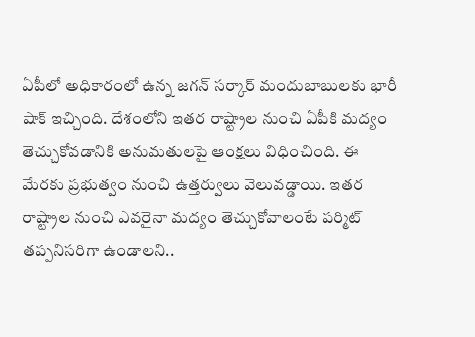ఏపీలో అధికారంలో ఉన్న జగన్ సర్కార్ మందుబాబులకు భారీ షాక్ ఇచ్చింది. దేశంలోని ఇతర రాష్ట్రాల నుంచి ఏపీకి మద్యం తెచ్చుకోవడానికి అనుమతులపై ఆంక్షలు విధించింది. ఈ మేరకు ప్రభుత్వం నుంచి ఉత్తర్వులు వెలువడ్డాయి. ఇతర రాష్ట్రాల నుంచి ఎవరైనా మద్యం తెచ్చుకోవాలంటే పర్మిట్ తప్పనిసరిగా ఉండాలని..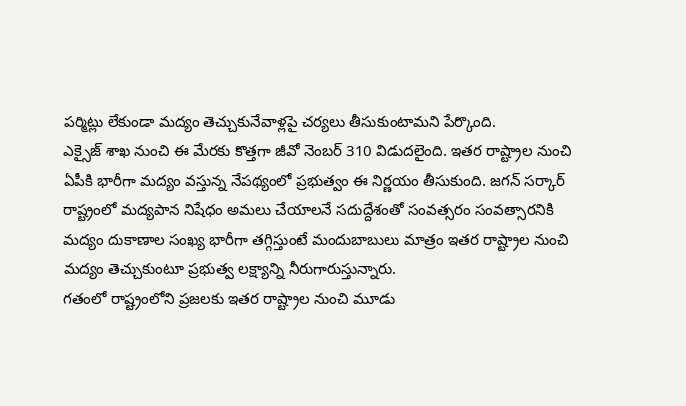పర్మిట్లు లేకుండా మద్యం తెచ్చుకునేవాళ్లపై చర్యలు తీసుకుంటామని పేర్కొంది.
ఎక్సైజ్ శాఖ నుంచి ఈ మేరకు కొత్తగా జీవో నెంబర్ 310 విడుదలైంది. ఇతర రాష్ట్రాల నుంచి ఏపీకి భారీగా మద్యం వస్తున్న నేపథ్యంలో ప్రభుత్వం ఈ నిర్ణయం తీసుకుంది. జగన్ సర్కార్ రాష్ట్రంలో మద్యపాన నిషేధం అమలు చేయాలనే సదుద్దేశంతో సంవత్సరం సంవత్సారనికి మద్యం దుకాణాల సంఖ్య భారీగా తగ్గిస్తుంటే మందుబాబులు మాత్రం ఇతర రాష్ట్రాల నుంచి మద్యం తెచ్చుకుంటూ ప్రభుత్వ లక్ష్యాన్ని నీరుగారుస్తున్నారు.
గతంలో రాష్ట్రంలోని ప్రజలకు ఇతర రాష్ట్రాల నుంచి మూడు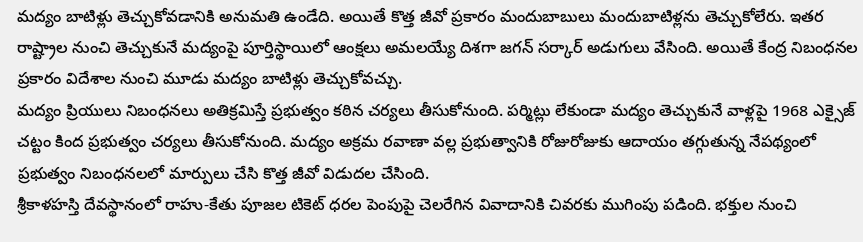మద్యం బాటిళ్లు తెచ్చుకోవడానికి అనుమతి ఉండేది. అయితే కొత్త జీవో ప్రకారం మందుబాబులు మందుబాటిళ్లను తెచ్చుకోలేరు. ఇతర రాష్ట్రాల నుంచి తెచ్చుకునే మద్యంపై పూర్తిస్థాయిలో ఆంక్షలు అమలయ్యే దిశగా జగన్ సర్కార్ అడుగులు వేసింది. అయితే కేంద్ర నిబంధనల ప్రకారం విదేశాల నుంచి మూడు మద్యం బాటిళ్లు తెచ్చుకోవచ్చు.
మద్యం ప్రియులు నిబంధనలు అతిక్రమిస్తే ప్రభుత్వం కఠిన చర్యలు తీసుకోనుంది. పర్మిట్లు లేకుండా మద్యం తెచ్చుకునే వాళ్లపై 1968 ఎక్సైజ్ చట్టం కింద ప్రభుత్వం చర్యలు తీసుకోనుంది. మద్యం అక్రమ రవాణా వల్ల ప్రభుత్వానికి రోజురోజుకు ఆదాయం తగ్గుతున్న నేపథ్యంలో ప్రభుత్వం నిబంధనలలో మార్పులు చేసి కొత్త జీవో విడుదల చేసింది.
శ్రీకాళహస్తి దేవస్థానంలో రాహు-కేతు పూజల టికెట్ ధరల పెంపుపై చెలరేగిన వివాదానికి చివరకు ముగింపు పడింది. భక్తుల నుంచి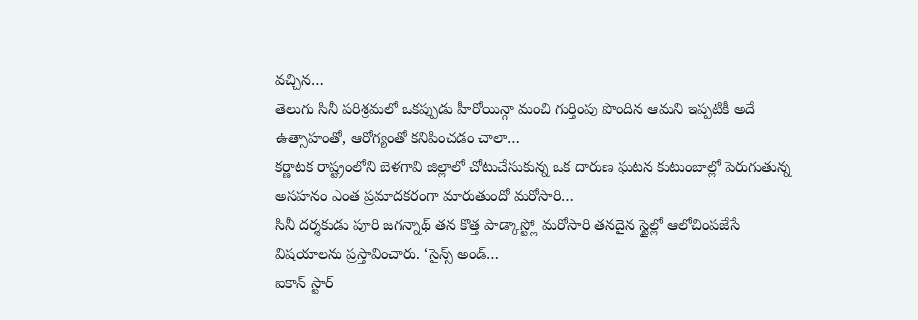వచ్చిన…
తెలుగు సినీ పరిశ్రమలో ఒకప్పుడు హీరోయిన్గా మంచి గుర్తింపు పొందిన ఆమని ఇప్పటికీ అదే ఉత్సాహంతో, ఆరోగ్యంతో కనిపించడం చాలా…
కర్ణాటక రాష్ట్రంలోని బెళగావి జిల్లాలో చోటుచేసుకున్న ఒక దారుణ ఘటన కుటుంబాల్లో పెరుగుతున్న అసహనం ఎంత ప్రమాదకరంగా మారుతుందో మరోసారి…
సినీ దర్శకుడు పూరి జగన్నాథ్ తన కొత్త పాడ్కాస్ట్లో మరోసారి తనదైన స్టైల్లో ఆలోచింపజేసే విషయాలను ప్రస్తావించారు. ‘సైన్స్ అండ్…
ఐకాన్ స్టార్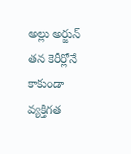అల్లు అర్జున్ తన కెరీర్లోనే కాకుండా వ్యక్తిగత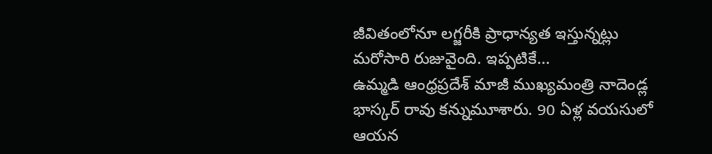జీవితంలోనూ లగ్జరీకి ప్రాధాన్యత ఇస్తున్నట్లు మరోసారి రుజువైంది. ఇప్పటికే…
ఉమ్మడి ఆంధ్రప్రదేశ్ మాజీ ముఖ్యమంత్రి నాదెండ్ల భాస్కర్ రావు కన్నుమూశారు. 90 ఏళ్ల వయసులో ఆయన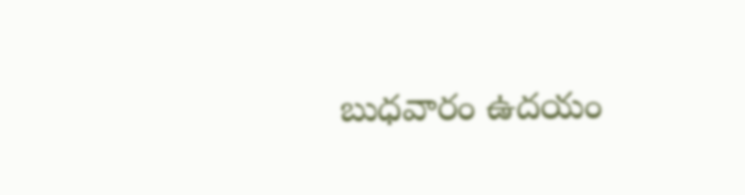బుధవారం ఉదయం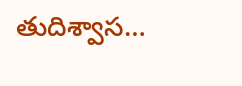తుదిశ్వాస…